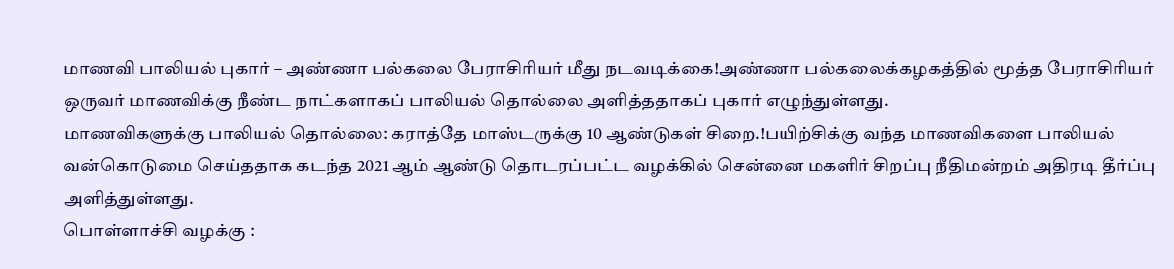மாணவி பாலியல் புகார் – அண்ணா பல்கலை பேராசிரியர் மீது நடவடிக்கை!அண்ணா பல்கலைக்கழகத்தில் மூத்த பேராசிரியர் ஒருவர் மாணவிக்கு நீண்ட நாட்களாகப் பாலியல் தொல்லை அளித்ததாகப் புகார் எழுந்துள்ளது.
மாணவிகளுக்கு பாலியல் தொல்லை: கராத்தே மாஸ்டருக்கு 10 ஆண்டுகள் சிறை.!பயிற்சிக்கு வந்த மாணவிகளை பாலியல் வன்கொடுமை செய்ததாக கடந்த 2021 ஆம் ஆண்டு தொடரப்பட்ட வழக்கில் சென்னை மகளிர் சிறப்பு நீதிமன்றம் அதிரடி தீர்ப்பு அளித்துள்ளது.
பொள்ளாச்சி வழக்கு :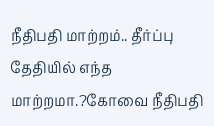நீதிபதி மாற்றம்.. தீர்ப்பு தேதியில் எந்த மாற்றமா.?கோவை நீதிபதி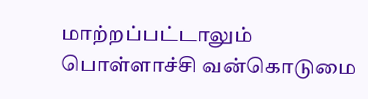மாற்றப்பட்டாலும் பொள்ளாச்சி வன்கொடுமை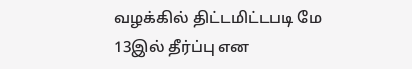வழக்கில் திட்டமிட்டபடி மே 13இல் தீர்ப்பு என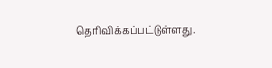தெரிவிக்கப்பட்டுள்ளது.